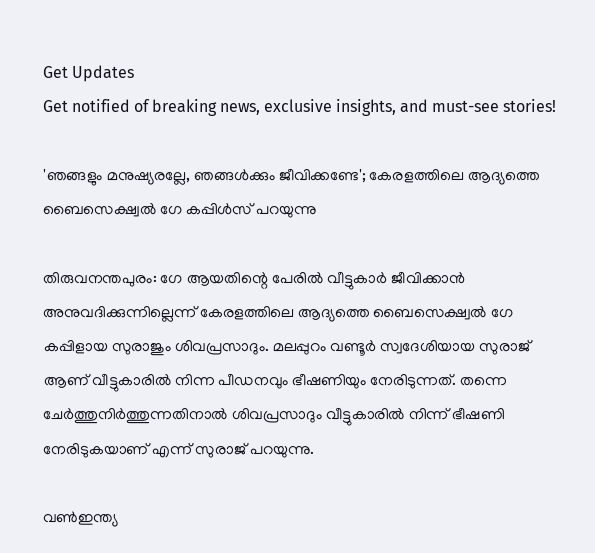Get Updates
Get notified of breaking news, exclusive insights, and must-see stories!

'ഞങ്ങളും മനുഷ്യരല്ലേ, ഞങ്ങള്‍ക്കും ജീവിക്കണ്ടേ'; കേരളത്തിലെ ആദ്യത്തെ ബൈസെക്ഷ്വല്‍ ഗേ കപ്പിള്‍സ് പറയുന്നു

തിരുവനന്തപുരം: ഗേ ആയതിന്റെ പേരില്‍ വീട്ടുകാര്‍ ജീവിക്കാന്‍ അനുവദിക്കുന്നില്ലെന്ന് കേരളത്തിലെ ആദ്യത്തെ ബൈസെക്ഷ്വല്‍ ഗേ കപ്പിളായ സുരാജും ശിവപ്രസാദും. മലപ്പുറം വണ്ടൂര്‍ സ്വദേശിയായ സുരാജ് ആണ് വീട്ടുകാരില്‍ നിന്ന പീഡനവും ഭീഷണിയും നേരിടുന്നത്. തന്നെ ചേര്‍ത്തുനിര്‍ത്തുന്നതിനാല്‍ ശിവപ്രസാദും വീട്ടുകാരില്‍ നിന്ന് ഭീഷണി നേരിടുകയാണ് എന്ന് സുരാജ് പറയുന്നു.

വണ്‍ഇന്ത്യ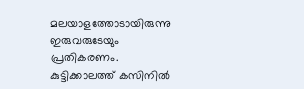മലയാളത്തോടായിരുന്നു ഇരുവരുടേയും പ്രതികരണം. കുട്ടിക്കാലത്ത് കസിനില്‍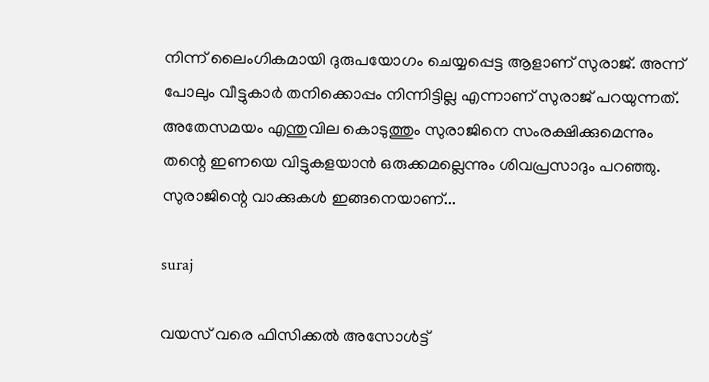നിന്ന് ലൈംഗികമായി ദുരുപയോഗം ചെയ്യപ്പെട്ട ആളാണ് സുരാജ്. അന്ന് പോലും വീട്ടുകാര്‍ തനിക്കൊപ്പം നിന്നിട്ടില്ല എന്നാണ് സുരാജ് പറയുന്നത്. അതേസമയം എന്തുവില കൊടുത്തും സുരാജിനെ സംരക്ഷിക്കുമെന്നും തന്റെ ഇണയെ വിട്ടുകളയാന്‍ ഒരുക്കമല്ലെന്നും ശിവപ്രസാദും പറഞ്ഞു. സുരാജിന്റെ വാക്കുകള്‍ ഇങ്ങനെയാണ്...

suraj

വയസ് വരെ ഫിസിക്കല്‍ അസോള്‍ട്ട്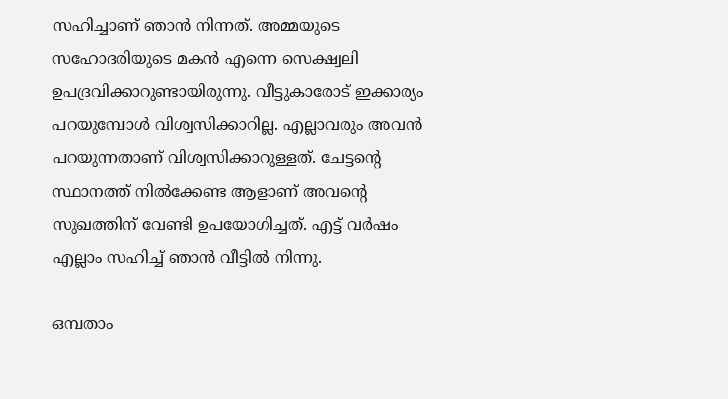സഹിച്ചാണ് ഞാന്‍ നിന്നത്. അമ്മയുടെ സഹോദരിയുടെ മകന്‍ എന്നെ സെക്ഷ്വലി ഉപദ്രവിക്കാറുണ്ടായിരുന്നു. വീട്ടുകാരോട് ഇക്കാര്യം പറയുമ്പോള്‍ വിശ്വസിക്കാറില്ല. എല്ലാവരും അവന്‍ പറയുന്നതാണ് വിശ്വസിക്കാറുള്ളത്. ചേട്ടന്റെ സ്ഥാനത്ത് നില്‍ക്കേണ്ട ആളാണ് അവന്റെ സുഖത്തിന് വേണ്ടി ഉപയോഗിച്ചത്. എട്ട് വര്‍ഷം എല്ലാം സഹിച്ച് ഞാന്‍ വീട്ടില്‍ നിന്നു.

ഒമ്പതാം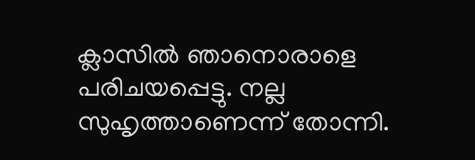ക്ലാസില്‍ ഞാനൊരാളെ പരിചയപ്പെട്ടു. നല്ല സുഹൃത്താണെന്ന് തോന്നി.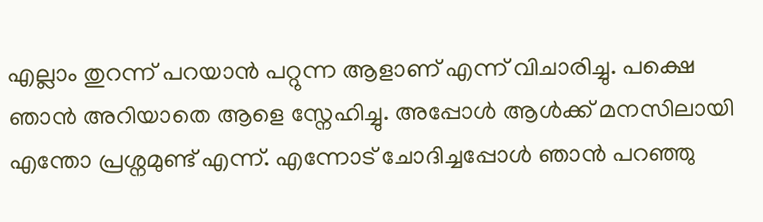എല്ലാം തുറന്ന് പറയാന്‍ പറ്റുന്ന ആളാണ് എന്ന് വിചാരിച്ചു. പക്ഷെ ഞാന്‍ അറിയാതെ ആളെ സ്നേഹിച്ചു. അപ്പോള്‍ ആള്‍ക്ക് മനസിലായി എന്തോ പ്രശ്നമുണ്ട് എന്ന്. എന്നോട് ചോദിച്ചപ്പോള്‍ ഞാന്‍ പറഞ്ഞു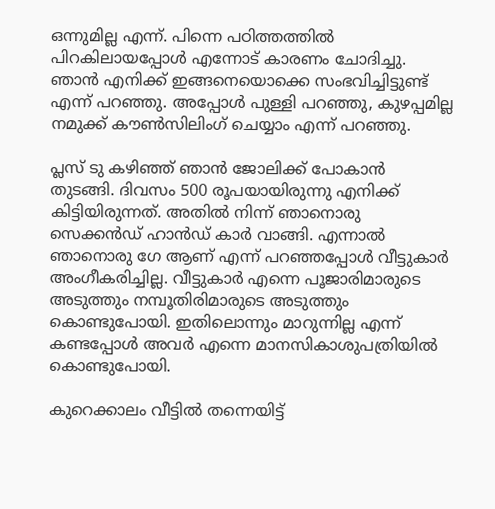ഒന്നുമില്ല എന്ന്. പിന്നെ പഠിത്തത്തില്‍ പിറകിലായപ്പോള്‍ എന്നോട് കാരണം ചോദിച്ചു. ഞാന്‍ എനിക്ക് ഇങ്ങനെയൊക്കെ സംഭവിച്ചിട്ടുണ്ട് എന്ന് പറഞ്ഞു. അപ്പോള്‍ പുള്ളി പറഞ്ഞു, കുഴപ്പമില്ല നമുക്ക് കൗണ്‍സിലിംഗ് ചെയ്യാം എന്ന് പറഞ്ഞു.

പ്ലസ് ടു കഴിഞ്ഞ് ഞാന്‍ ജോലിക്ക് പോകാന്‍ തുടങ്ങി. ദിവസം 500 രൂപയായിരുന്നു എനിക്ക് കിട്ടിയിരുന്നത്. അതില്‍ നിന്ന് ഞാനൊരു സെക്കന്‍ഡ് ഹാന്‍ഡ് കാര്‍ വാങ്ങി. എന്നാല്‍ ഞാനൊരു ഗേ ആണ് എന്ന് പറഞ്ഞപ്പോള്‍ വീട്ടുകാര്‍ അംഗീകരിച്ചില്ല. വീട്ടുകാര്‍ എന്നെ പൂജാരിമാരുടെ അടുത്തും നമ്പൂതിരിമാരുടെ അടുത്തും കൊണ്ടുപോയി. ഇതിലൊന്നും മാറുന്നില്ല എന്ന് കണ്ടപ്പോള്‍ അവര്‍ എന്നെ മാനസികാശുപത്രിയില്‍ കൊണ്ടുപോയി.

കുറെക്കാലം വീട്ടില്‍ തന്നെയിട്ട്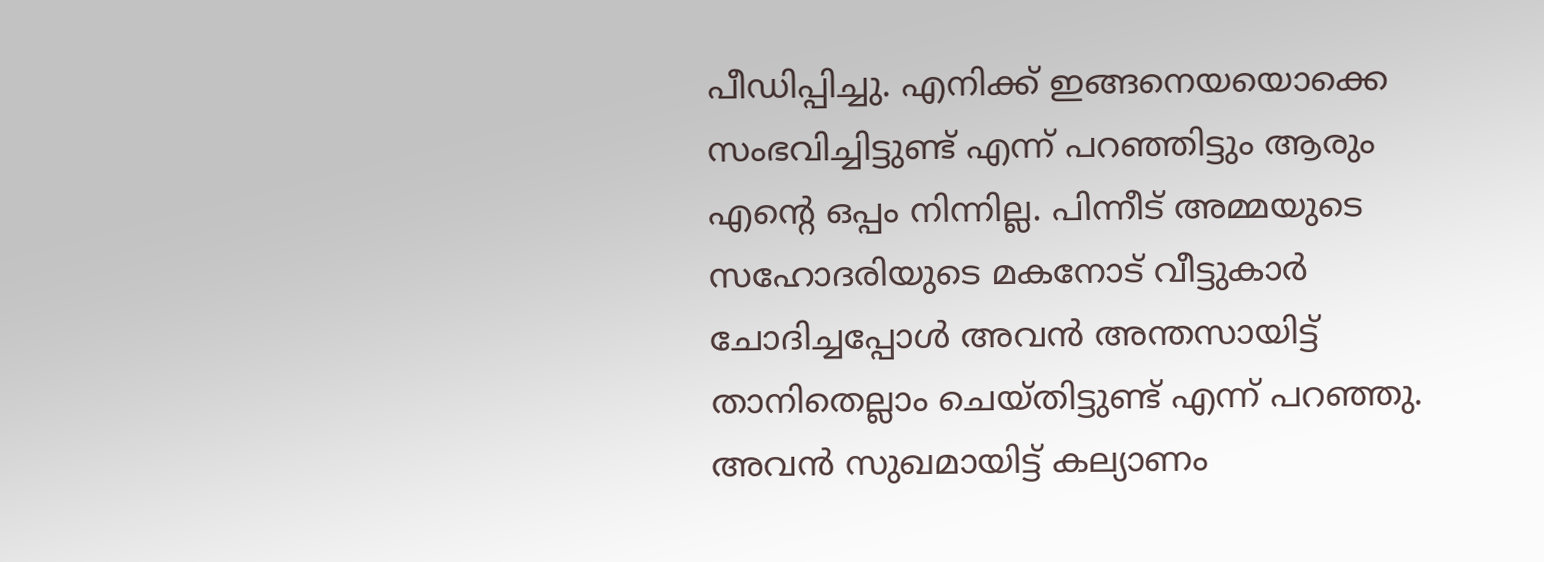പീഡിപ്പിച്ചു. എനിക്ക് ഇങ്ങനെയയൊക്കെ സംഭവിച്ചിട്ടുണ്ട് എന്ന് പറഞ്ഞിട്ടും ആരും എന്റെ ഒപ്പം നിന്നില്ല. പിന്നീട് അമ്മയുടെ സഹോദരിയുടെ മകനോട് വീട്ടുകാര്‍ ചോദിച്ചപ്പോള്‍ അവന്‍ അന്തസായിട്ട് താനിതെല്ലാം ചെയ്തിട്ടുണ്ട് എന്ന് പറഞ്ഞു. അവന്‍ സുഖമായിട്ട് കല്യാണം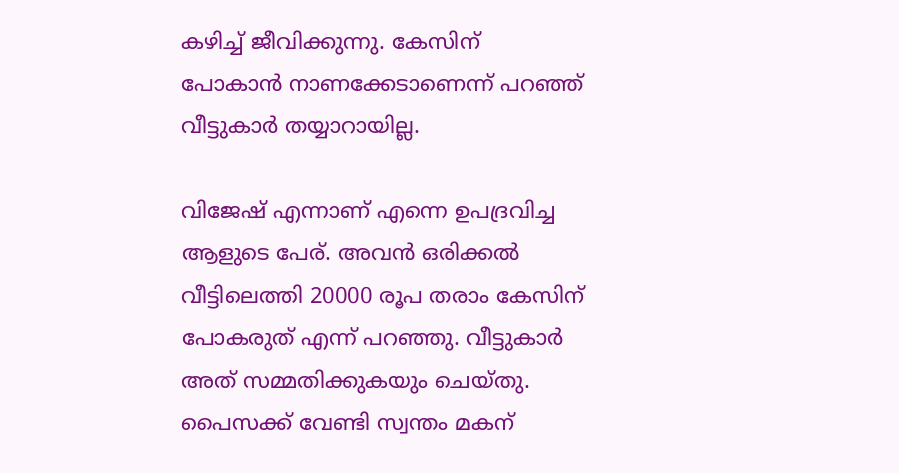കഴിച്ച് ജീവിക്കുന്നു. കേസിന് പോകാന്‍ നാണക്കേടാണെന്ന് പറഞ്ഞ് വീട്ടുകാര്‍ തയ്യാറായില്ല.

വിജേഷ് എന്നാണ് എന്നെ ഉപദ്രവിച്ച ആളുടെ പേര്. അവന്‍ ഒരിക്കല്‍ വീട്ടിലെത്തി 20000 രൂപ തരാം കേസിന് പോകരുത് എന്ന് പറഞ്ഞു. വീട്ടുകാര്‍ അത് സമ്മതിക്കുകയും ചെയ്തു. പൈസക്ക് വേണ്ടി സ്വന്തം മകന്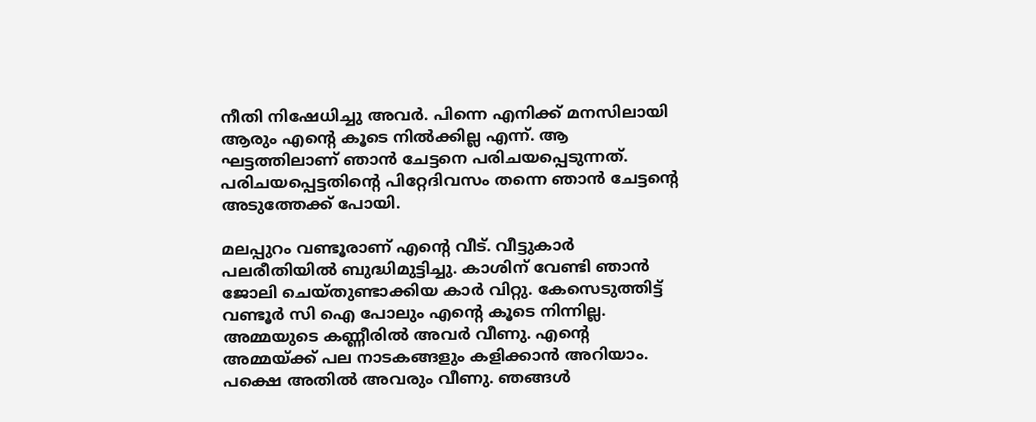നീതി നിഷേധിച്ചു അവര്‍. പിന്നെ എനിക്ക് മനസിലായി ആരും എന്റെ കൂടെ നില്‍ക്കില്ല എന്ന്. ആ ഘട്ടത്തിലാണ് ഞാന്‍ ചേട്ടനെ പരിചയപ്പെടുന്നത്. പരിചയപ്പെട്ടതിന്റെ പിറ്റേദിവസം തന്നെ ഞാന്‍ ചേട്ടന്റെ അടുത്തേക്ക് പോയി.

മലപ്പുറം വണ്ടൂരാണ് എന്റെ വീട്. വീട്ടുകാര്‍ പലരീതിയില്‍ ബുദ്ധിമുട്ടിച്ചു. കാശിന് വേണ്ടി ഞാന്‍ ജോലി ചെയ്തുണ്ടാക്കിയ കാര്‍ വിറ്റു. കേസെടുത്തിട്ട് വണ്ടൂര്‍ സി ഐ പോലും എന്റെ കൂടെ നിന്നില്ല. അമ്മയുടെ കണ്ണീരില്‍ അവര്‍ വീണു. എന്റെ അമ്മയ്ക്ക് പല നാടകങ്ങളും കളിക്കാന്‍ അറിയാം. പക്ഷെ അതില്‍ അവരും വീണു. ഞങ്ങള്‍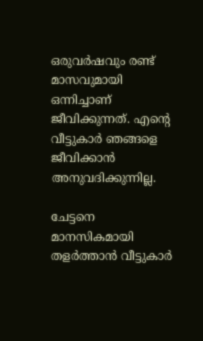ഒരുവര്‍ഷവും രണ്ട് മാസവുമായി ഒന്നിച്ചാണ് ജീവിക്കുന്നത്. എന്റെ വീട്ടുകാര്‍ ഞങ്ങളെ ജീവിക്കാന്‍ അനുവദിക്കുന്നില്ല.

ചേട്ടനെ മാനസികമായി തളര്‍ത്താന്‍ വീട്ടുകാര്‍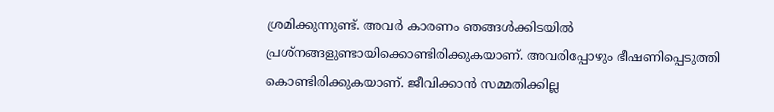ശ്രമിക്കുന്നുണ്ട്. അവര്‍ കാരണം ഞങ്ങള്‍ക്കിടയില്‍ പ്രശ്‌നങ്ങളുണ്ടായിക്കൊണ്ടിരിക്കുകയാണ്. അവരിപ്പോഴും ഭീഷണിപ്പെടുത്തി കൊണ്ടിരിക്കുകയാണ്. ജീവിക്കാന്‍ സമ്മതിക്കില്ല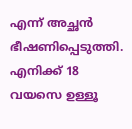എന്ന് അച്ഛന്‍ ഭീഷണിപ്പെടുത്തി. എനിക്ക് 18 വയസെ ഉള്ളൂ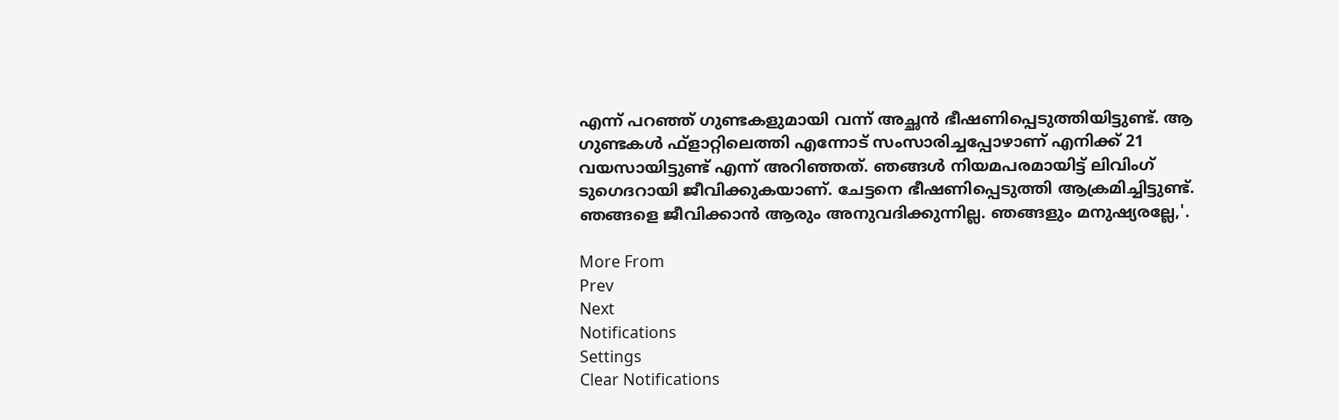എന്ന് പറഞ്ഞ് ഗുണ്ടകളുമായി വന്ന് അച്ഛന്‍ ഭീഷണിപ്പെടുത്തിയിട്ടുണ്ട്. ആ ഗുണ്ടകള്‍ ഫ്‌ളാറ്റിലെത്തി എന്നോട് സംസാരിച്ചപ്പോഴാണ് എനിക്ക് 21 വയസായിട്ടുണ്ട് എന്ന് അറിഞ്ഞത്. ഞങ്ങള്‍ നിയമപരമായിട്ട് ലിവിംഗ് ടുഗെദറായി ജീവിക്കുകയാണ്. ചേട്ടനെ ഭീഷണിപ്പെടുത്തി ആക്രമിച്ചിട്ടുണ്ട്. ഞങ്ങളെ ജീവിക്കാന്‍ ആരും അനുവദിക്കുന്നില്ല. ഞങ്ങളും മനുഷ്യരല്ലേ,'.

More From
Prev
Next
Notifications
Settings
Clear Notifications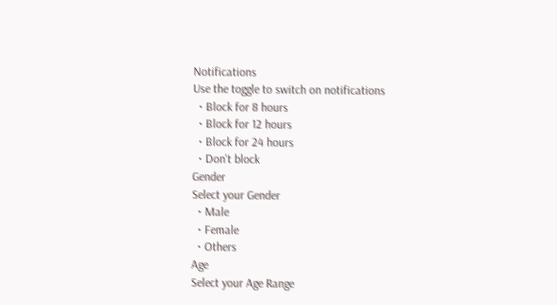Notifications
Use the toggle to switch on notifications
  • Block for 8 hours
  • Block for 12 hours
  • Block for 24 hours
  • Don't block
Gender
Select your Gender
  • Male
  • Female
  • Others
Age
Select your Age Range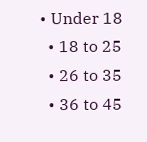• Under 18
  • 18 to 25
  • 26 to 35
  • 36 to 45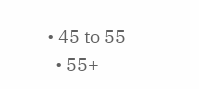• 45 to 55
  • 55+